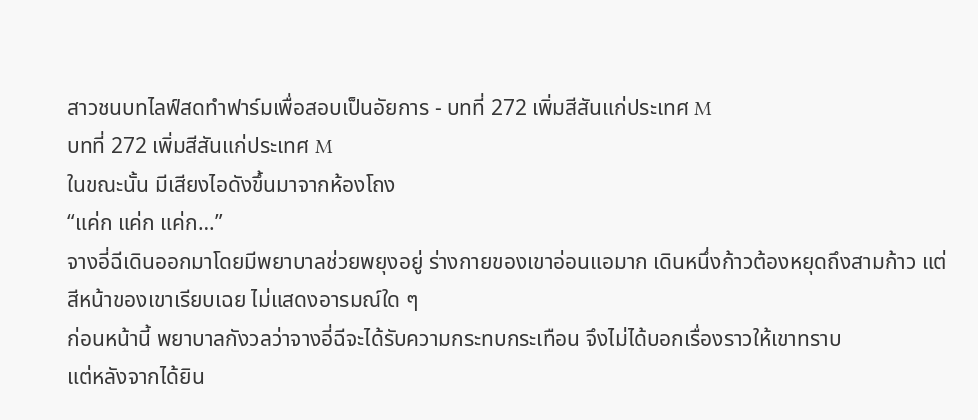สาวชนบทไลฟ์สดทำฟาร์มเพื่อสอบเป็นอัยการ - บทที่ 272 เพิ่มสีสันแก่ประเทศ M
บทที่ 272 เพิ่มสีสันแก่ประเทศ M
ในขณะนั้น มีเสียงไอดังขึ้นมาจากห้องโถง
“แค่ก แค่ก แค่ก…”
จางอี่ฉีเดินออกมาโดยมีพยาบาลช่วยพยุงอยู่ ร่างกายของเขาอ่อนแอมาก เดินหนึ่งก้าวต้องหยุดถึงสามก้าว แต่สีหน้าของเขาเรียบเฉย ไม่แสดงอารมณ์ใด ๆ
ก่อนหน้านี้ พยาบาลกังวลว่าจางอี่ฉีจะได้รับความกระทบกระเทือน จึงไม่ได้บอกเรื่องราวให้เขาทราบ
แต่หลังจากได้ยิน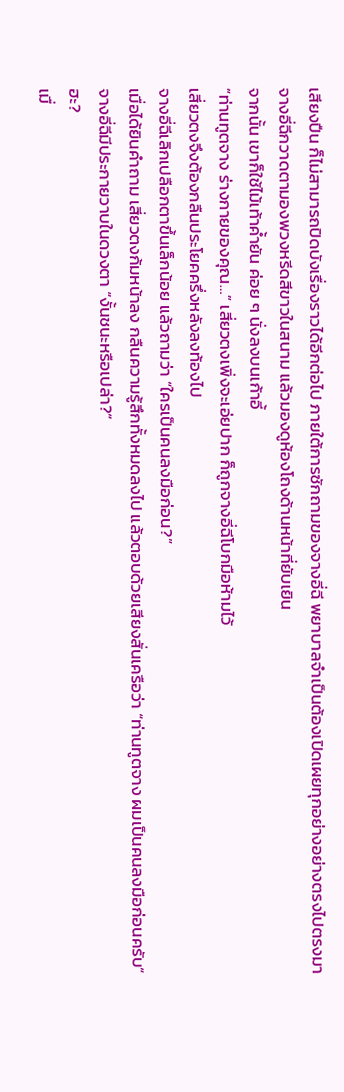เสียงปืน ก็ไม่สามารถปิดบังเรื่องราวได้อีกต่อไป ภายใต้การซักถามของจางอี่ฉี พยาบาลจำเป็นต้องเปิดเผยทุกอย่างอย่างตรงไปตรงมา
จางอี่ฉีกวาดตามองพวงหรีดสีขาวในสนาม แล้วมองดูห้องโถงด้านหน้าที่ยับเยิน
จากนั้น เขาก็ใช้ไม้เท้าค้ำยัน ค่อย ๆ นั่งลงบนเก้าอี้
“ท่านทูตจาง ร่างกายของคุณ…” เสี่ยวตงเพิ่งจะเอ่ยปาก ก็ถูกจางอี่ฉีโบกมือห้ามไว้
เสี่ยวตงจึงต้องกลืนประโยคครึ่งหลังลงท้องไป
จางอี่ฉีเลิกเปลือกตาขึ้นเล็กน้อย แล้วถามว่า “ใครเป็นคนลงมือก่อน?”
เมื่อได้ยินคำถาม เสี่ยวตงก้มหน้าลง กลืนความรู้สึกทั้งหมดลงไป แล้วตอบด้วยเสียงสั่นเครือว่า “ท่านทูตจาง ผมเป็นคนลงมือก่อนครับ”
จางอี่ฉีมีประกายวาบในดวงตา “งั้นชนะหรือเปล่า?”
ฮะ?
เมื่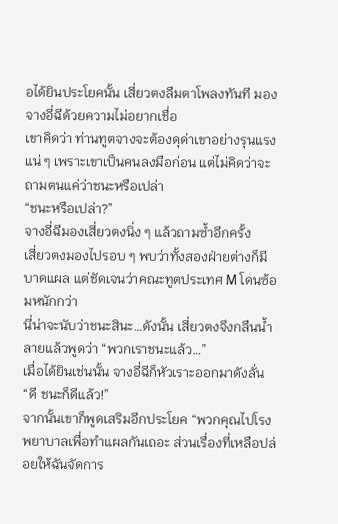อได้ยินประโยคนั้น เสี่ยวตงลืมตาโพลงทันที มองจางอี่ฉีด้วยความไม่อยากเชื่อ
เขาคิดว่า ท่านทูตจางจะต้องดุด่าเขาอย่างรุนแรงแน่ ๆ เพราะเขาเป็นคนลงมือก่อน แต่ไม่คิดว่าจะถามตนแค่ว่าชนะหรือเปล่า
“ชนะหรือเปล่า?”
จางอี่ฉีมองเสี่ยวตงนิ่ง ๆ แล้วถามซ้ำอีกครั้ง
เสี่ยวตงมองไปรอบ ๆ พบว่าทั้งสองฝ่ายต่างก็มีบาดแผล แต่ชัดเจนว่าคณะทูตประเทศ M โดนซ้อมหนักกว่า
นี่น่าจะนับว่าชนะสินะ…ดังนั้น เสี่ยวตงจึงกลืนน้ำลายแล้วพูดว่า “พวกเราชนะแล้ว…”
เมื่อได้ยินเช่นนั้น จางอี่ฉีก็หัวเราะออกมาดังลั่น “ดี ชนะก็ดีแล้ว!”
จากนั้นเขาก็พูดเสริมอีกประโยค “พวกคุณไปโรงพยาบาลเพื่อทำแผลกันเถอะ ส่วนเรื่องที่เหลือปล่อยให้ฉันจัดการ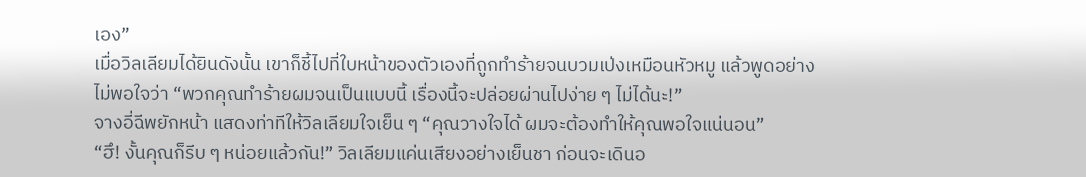เอง”
เมื่อวิลเลียมได้ยินดังนั้น เขาก็ชี้ไปที่ใบหน้าของตัวเองที่ถูกทำร้ายจนบวมเป่งเหมือนหัวหมู แล้วพูดอย่างไม่พอใจว่า “พวกคุณทำร้ายผมจนเป็นแบบนี้ เรื่องนี้จะปล่อยผ่านไปง่าย ๆ ไม่ได้นะ!”
จางอี่ฉีพยักหน้า แสดงท่าทีให้วิลเลียมใจเย็น ๆ “คุณวางใจได้ ผมจะต้องทำให้คุณพอใจแน่นอน”
“ฮึ! งั้นคุณก็รีบ ๆ หน่อยแล้วกัน!” วิลเลียมแค่นเสียงอย่างเย็นชา ก่อนจะเดินอ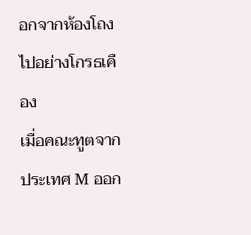อกจากห้องโถงไปอย่างโกรธเคือง
เมื่อคณะทูตจากประเทศ M ออก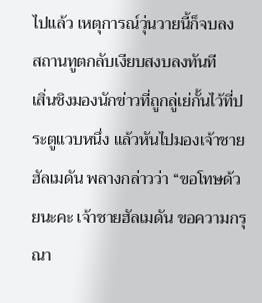ไปแล้ว เหตุการณ์วุ่นวายนี้ก็จบลง
สถานทูตกลับเงียบสงบลงทันที
เสิ่นชิงมองนักข่าวที่ถูกลู่เย่กั้นไว้ที่ประตูแวบหนึ่ง แล้วหันไปมองเจ้าชายฮัลเมดัน พลางกล่าวว่า “ขอโทษด้วยนะคะ เจ้าชายฮัลเมดัน ขอความกรุณา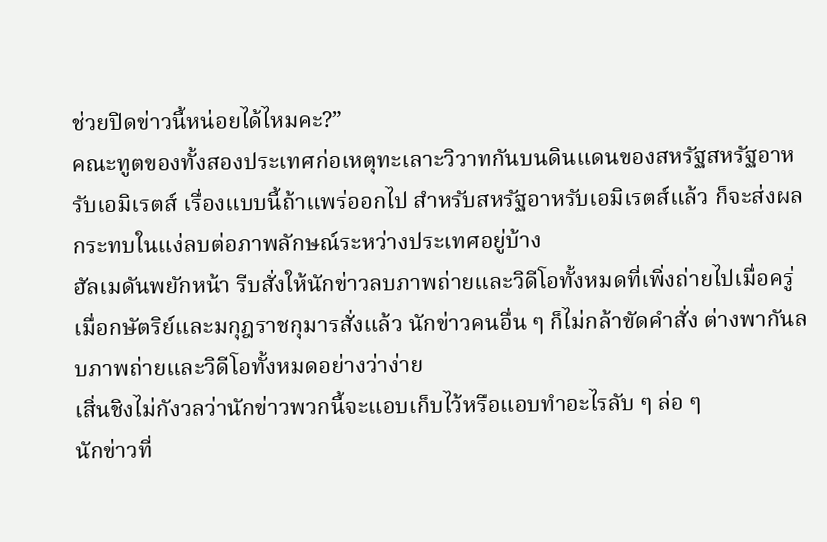ช่วยปิดข่าวนี้หน่อยได้ไหมคะ?”
คณะทูตของทั้งสองประเทศก่อเหตุทะเลาะวิวาทกันบนดินแดนของสหรัฐสหรัฐอาหรับเอมิเรตส์ เรื่องแบบนี้ถ้าแพร่ออกไป สำหรับสหรัฐอาหรับเอมิเรตส์แล้ว ก็จะส่งผลกระทบในแง่ลบต่อภาพลักษณ์ระหว่างประเทศอยู่บ้าง
ฮัลเมดันพยักหน้า รีบสั่งให้นักข่าวลบภาพถ่ายและวิดีโอทั้งหมดที่เพิ่งถ่ายไปเมื่อครู่
เมื่อกษัตริย์และมกุฎราชกุมารสั่งแล้ว นักข่าวคนอื่น ๆ ก็ไม่กล้าขัดคำสั่ง ต่างพากันลบภาพถ่ายและวิดีโอทั้งหมดอย่างว่าง่าย
เสิ่นชิงไม่กังวลว่านักข่าวพวกนี้จะแอบเก็บไว้หรือแอบทำอะไรลับ ๆ ล่อ ๆ
นักข่าวที่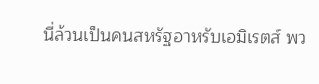นี่ล้วนเป็นคนสหรัฐอาหรับเอมิเรตส์ พว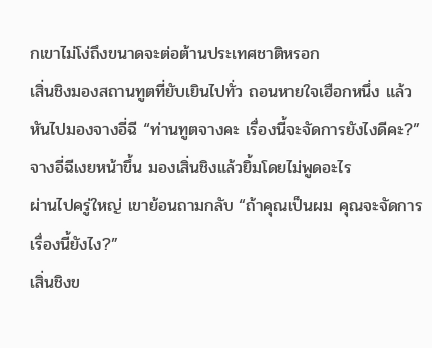กเขาไม่โง่ถึงขนาดจะต่อต้านประเทศชาติหรอก
เสิ่นชิงมองสถานทูตที่ยับเยินไปทั่ว ถอนหายใจเฮือกหนึ่ง แล้วหันไปมองจางอี่ฉี “ท่านทูตจางคะ เรื่องนี้จะจัดการยังไงดีคะ?”
จางอี่ฉีเงยหน้าขึ้น มองเสิ่นชิงแล้วยิ้มโดยไม่พูดอะไร
ผ่านไปครู่ใหญ่ เขาย้อนถามกลับ “ถ้าคุณเป็นผม คุณจะจัดการเรื่องนี้ยังไง?”
เสิ่นชิงข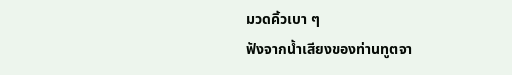มวดคิ้วเบา ๆ
ฟังจากน้ำเสียงของท่านทูตจา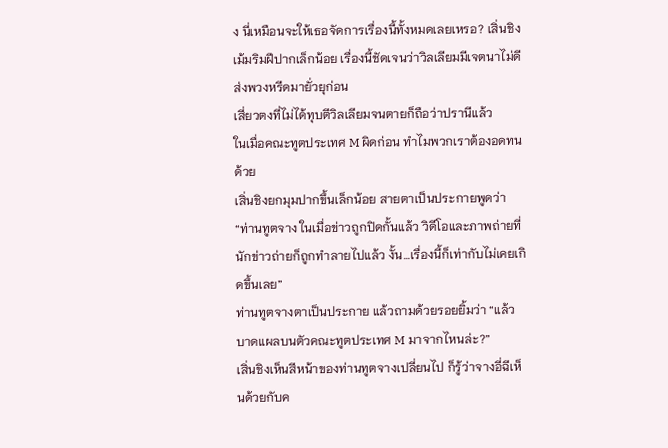ง นี่เหมือนจะให้เธอจัดการเรื่องนี้ทั้งหมดเลยเหรอ? เสิ่นชิงเม้มริมฝีปากเล็กน้อย เรื่องนี้ชัดเจนว่าวิลเลียมมีเจตนาไม่ดี ส่งพวงหรีดมายั่วยุก่อน
เสี่ยวตงที่ไม่ได้ทุบตีวิลเลียมจนตายก็ถือว่าปรานีแล้ว
ในเมื่อคณะทูตประเทศ M ผิดก่อน ทำไมพวกเราต้องอดทนด้วย
เสิ่นชิงยกมุมปากขึ้นเล็กน้อย สายตาเป็นประกายพูดว่า “ท่านทูตจาง ในเมื่อข่าวถูกปิดกั้นแล้ว วิดีโอและภาพถ่ายที่นักข่าวถ่ายก็ถูกทำลายไปแล้ว งั้น…เรื่องนี้ก็เท่ากับไม่เคยเกิดขึ้นเลย”
ท่านทูตจางตาเป็นประกาย แล้วถามด้วยรอยยิ้มว่า “แล้วบาดแผลบนตัวคณะทูตประเทศ M มาจากไหนล่ะ?”
เสิ่นชิงเห็นสีหน้าของท่านทูตจางเปลี่ยนไป ก็รู้ว่าจางอี่ฉีเห็นด้วยกับค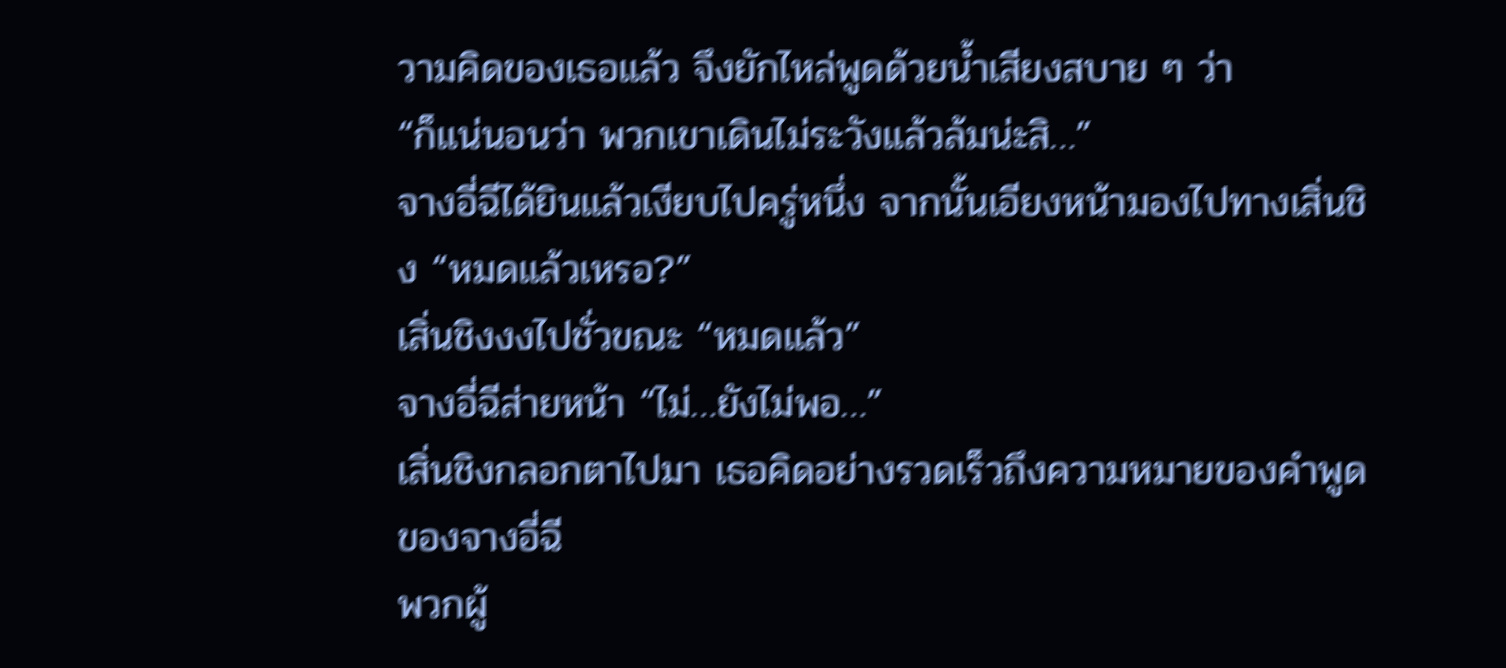วามคิดของเธอแล้ว จึงยักไหล่พูดด้วยน้ำเสียงสบาย ๆ ว่า
“ก็แน่นอนว่า พวกเขาเดินไม่ระวังแล้วล้มน่ะสิ…”
จางอี่ฉีได้ยินแล้วเงียบไปครู่หนึ่ง จากนั้นเอียงหน้ามองไปทางเสิ่นชิง “หมดแล้วเหรอ?”
เสิ่นชิงงงไปชั่วขณะ “หมดแล้ว”
จางอี่ฉีส่ายหน้า “ไม่…ยังไม่พอ…”
เสิ่นชิงกลอกตาไปมา เธอคิดอย่างรวดเร็วถึงความหมายของคำพูดของจางอี่ฉี
พวกผู้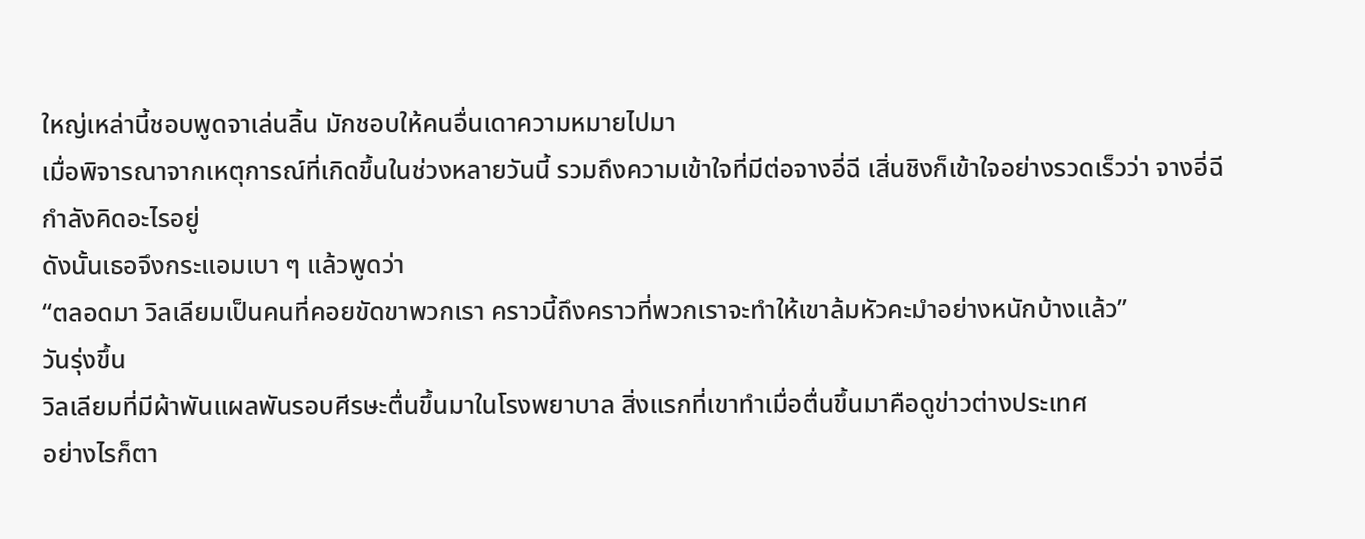ใหญ่เหล่านี้ชอบพูดจาเล่นลิ้น มักชอบให้คนอื่นเดาความหมายไปมา
เมื่อพิจารณาจากเหตุการณ์ที่เกิดขึ้นในช่วงหลายวันนี้ รวมถึงความเข้าใจที่มีต่อจางอี่ฉี เสิ่นชิงก็เข้าใจอย่างรวดเร็วว่า จางอี่ฉีกำลังคิดอะไรอยู่
ดังนั้นเธอจึงกระแอมเบา ๆ แล้วพูดว่า
“ตลอดมา วิลเลียมเป็นคนที่คอยขัดขาพวกเรา คราวนี้ถึงคราวที่พวกเราจะทำให้เขาล้มหัวคะมำอย่างหนักบ้างแล้ว”
วันรุ่งขึ้น
วิลเลียมที่มีผ้าพันแผลพันรอบศีรษะตื่นขึ้นมาในโรงพยาบาล สิ่งแรกที่เขาทำเมื่อตื่นขึ้นมาคือดูข่าวต่างประเทศ
อย่างไรก็ตา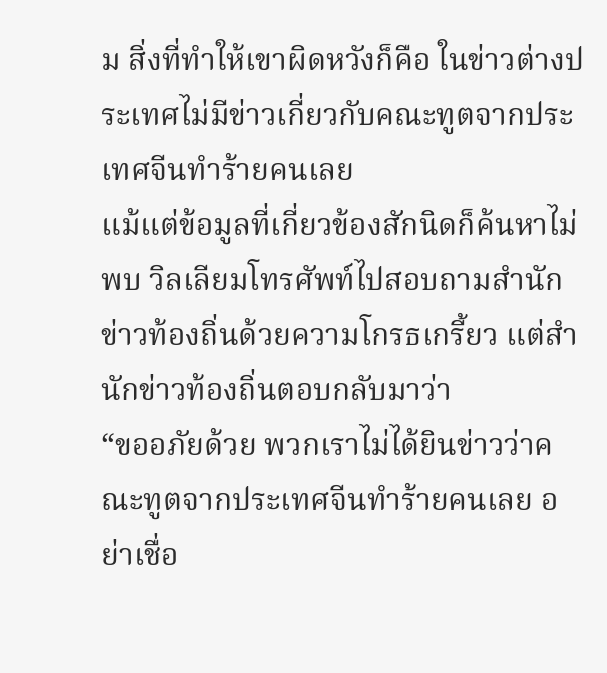ม สิ่งที่ทำให้เขาผิดหวังก็คือ ในข่าวต่างประเทศไม่มีข่าวเกี่ยวกับคณะทูตจากประเทศจีนทำร้ายคนเลย
แม้แต่ข้อมูลที่เกี่ยวข้องสักนิดก็ค้นหาไม่พบ วิลเลียมโทรศัพท์ไปสอบถามสำนักข่าวท้องถิ่นด้วยความโกรธเกรี้ยว แต่สำนักข่าวท้องถิ่นตอบกลับมาว่า
“ขออภัยด้วย พวกเราไม่ได้ยินข่าวว่าคณะทูตจากประเทศจีนทำร้ายคนเลย อย่าเชื่อ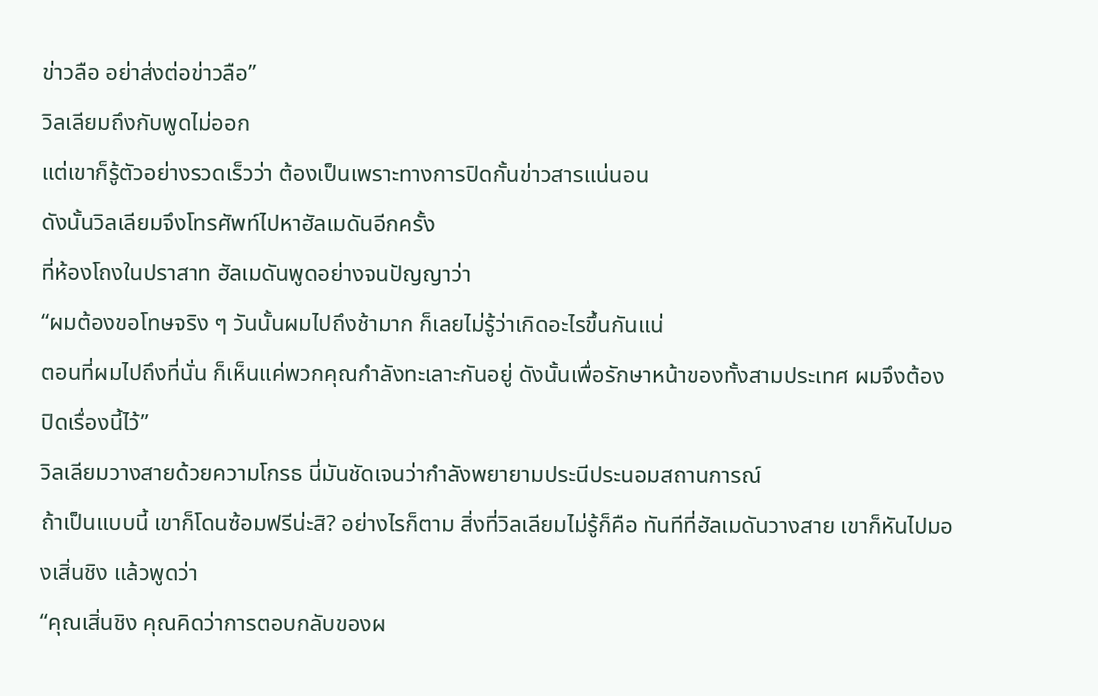ข่าวลือ อย่าส่งต่อข่าวลือ”
วิลเลียมถึงกับพูดไม่ออก
แต่เขาก็รู้ตัวอย่างรวดเร็วว่า ต้องเป็นเพราะทางการปิดกั้นข่าวสารแน่นอน
ดังนั้นวิลเลียมจึงโทรศัพท์ไปหาฮัลเมดันอีกครั้ง
ที่ห้องโถงในปราสาท ฮัลเมดันพูดอย่างจนปัญญาว่า
“ผมต้องขอโทษจริง ๆ วันนั้นผมไปถึงช้ามาก ก็เลยไม่รู้ว่าเกิดอะไรขึ้นกันแน่
ตอนที่ผมไปถึงที่นั่น ก็เห็นแค่พวกคุณกำลังทะเลาะกันอยู่ ดังนั้นเพื่อรักษาหน้าของทั้งสามประเทศ ผมจึงต้องปิดเรื่องนี้ไว้”
วิลเลียมวางสายด้วยความโกรธ นี่มันชัดเจนว่ากำลังพยายามประนีประนอมสถานการณ์
ถ้าเป็นแบบนี้ เขาก็โดนซ้อมฟรีน่ะสิ? อย่างไรก็ตาม สิ่งที่วิลเลียมไม่รู้ก็คือ ทันทีที่ฮัลเมดันวางสาย เขาก็หันไปมองเสิ่นชิง แล้วพูดว่า
“คุณเสิ่นชิง คุณคิดว่าการตอบกลับของผ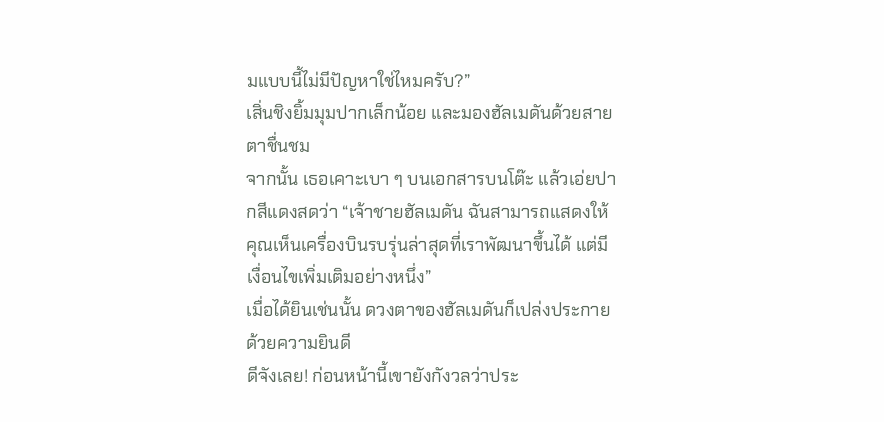มแบบนี้ไม่มีปัญหาใช่ไหมครับ?”
เสิ่นชิงยิ้มมุมปากเล็กน้อย และมองฮัลเมดันด้วยสายตาชื่นชม
จากนั้น เธอเคาะเบา ๆ บนเอกสารบนโต๊ะ แล้วเอ่ยปากสีแดงสดว่า “เจ้าชายฮัลเมดัน ฉันสามารถแสดงให้คุณเห็นเครื่องบินรบรุ่นล่าสุดที่เราพัฒนาขึ้นได้ แต่มีเงื่อนไขเพิ่มเติมอย่างหนึ่ง”
เมื่อได้ยินเช่นนั้น ดวงตาของฮัลเมดันก็เปล่งประกายด้วยความยินดี
ดีจังเลย! ก่อนหน้านี้เขายังกังวลว่าประ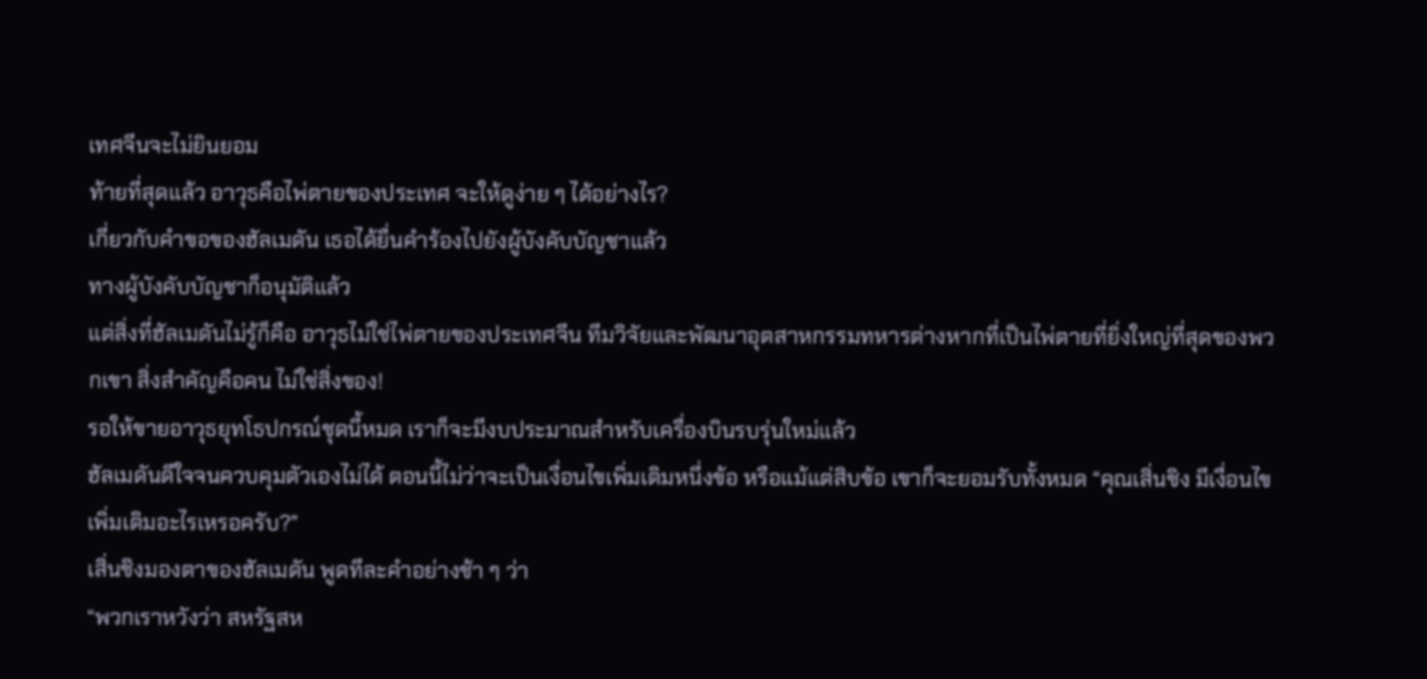เทศจีนจะไม่ยินยอม
ท้ายที่สุดแล้ว อาวุธคือไพ่ตายของประเทศ จะให้ดูง่าย ๆ ได้อย่างไร?
เกี่ยวกับคำขอของฮัลเมดัน เธอได้ยื่นคำร้องไปยังผู้บังคับบัญชาแล้ว
ทางผู้บังคับบัญชาก็อนุมัติแล้ว
แต่สิ่งที่ฮัลเมดันไม่รู้ก็คือ อาวุธไม่ใช่ไพ่ตายของประเทศจีน ทีมวิจัยและพัฒนาอุตสาหกรรมทหารต่างหากที่เป็นไพ่ตายที่ยิ่งใหญ่ที่สุดของพวกเขา สิ่งสำคัญคือคน ไม่ใช่สิ่งของ!
รอให้ขายอาวุธยุทโธปกรณ์ชุดนี้หมด เราก็จะมีงบประมาณสำหรับเครื่องบินรบรุ่นใหม่แล้ว
ฮัลเมดันดีใจจนควบคุมตัวเองไม่ได้ ตอนนี้ไม่ว่าจะเป็นเงื่อนไขเพิ่มเติมหนึ่งข้อ หรือแม้แต่สิบข้อ เขาก็จะยอมรับทั้งหมด “คุณเสิ่นชิง มีเงื่อนไขเพิ่มเติมอะไรเหรอครับ?”
เสิ่นชิงมองตาของฮัลเมดัน พูดทีละคำอย่างช้า ๆ ว่า
“พวกเราหวังว่า สหรัฐสห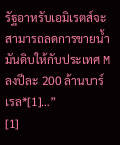รัฐอาหรับเอมิเรตส์จะสามารถลดการขายน้ำมันดิบให้กับประเทศ M ลงปีละ 200 ล้านบาร์เรล*[1]…”
[1]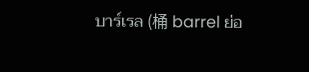บาร์เรล (桶 barrel ย่อ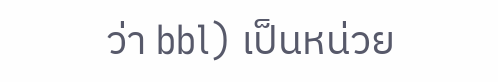ว่า bbl) เป็นหน่วย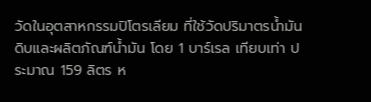วัดในอุตสาหกรรมปิโตรเลียม ที่ใช้วัดปริมาตรน้ำมันดิบและผลิตภัณฑ์น้ำมัน โดย 1 บาร์เรล เทียบเท่า ประมาณ 159 ลิตร ห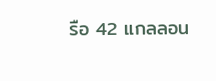รือ 42 แกลลอน